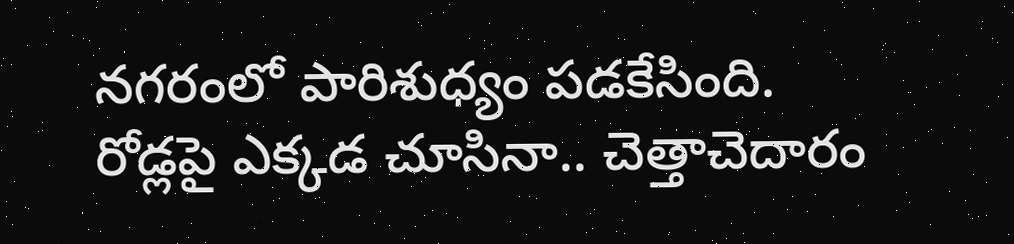నగరంలో పారిశుధ్యం పడకేసింది. రోడ్లపై ఎక్కడ చూసినా.. చెత్తాచెదారం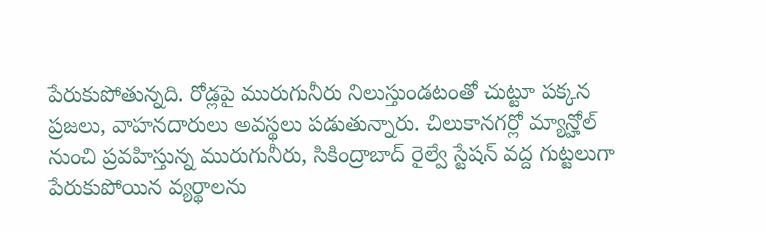పేరుకుపోతున్నది. రోడ్లపై మురుగునీరు నిలుస్తుండటంతో చుట్టూ పక్కన ప్రజలు, వాహనదారులు అవస్థలు పడుతున్నారు. చిలుకానగర్లో మ్యాన్హోల్ నుంచి ప్రవహిస్తున్న మురుగునీరు, సికింద్రాబాద్ రైల్వే స్టేషన్ వద్ద గుట్టలుగా పేరుకుపోయిన వ్యర్థాలను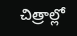చిత్రాల్లో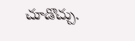చూడొచ్చు.